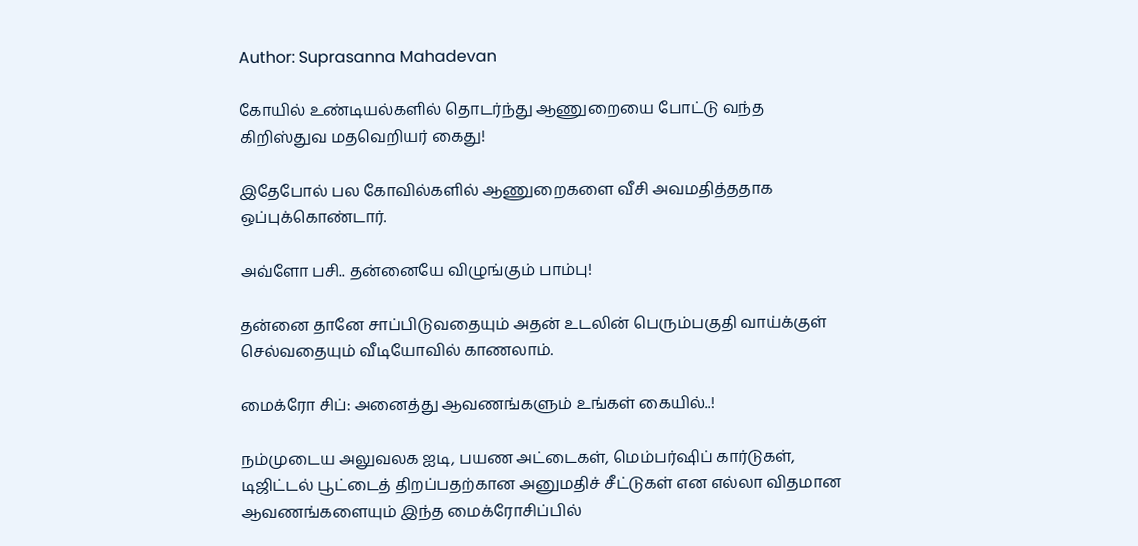Author: Suprasanna Mahadevan

கோயில் உண்டியல்களில் தொடர்ந்து ஆணுறையை போட்டு வந்த கிறிஸ்துவ மதவெறியர் கைது!

இதேபோல் பல கோவில்களில் ஆணுறைகளை வீசி அவமதித்ததாக ஒப்புக்கொண்டார்.

அவ்ளோ பசி.. தன்னையே விழுங்கும் பாம்பு!

தன்னை தானே சாப்பிடுவதையும் அதன் உடலின் பெரும்பகுதி வாய்க்குள் செல்வதையும் வீடியோவில் காணலாம்.

மைக்ரோ சிப்: அனைத்து ஆவணங்களும் உங்கள் கையில்..!

நம்முடைய அலுவலக ஐடி, பயண அட்டைகள், மெம்பர்ஷிப் கார்டுகள், டிஜிட்டல் பூட்டைத் திறப்பதற்கான அனுமதிச் சீட்டுகள் என‌ எல்லா விதமான ஆவணங்களையும் இந்த மைக்ரோசிப்பில்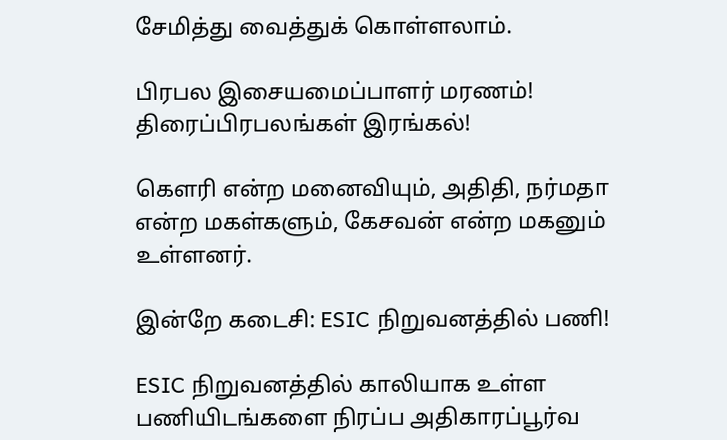சேமித்து வைத்துக் கொள்ளலாம்.

பிரபல இசையமைப்பாளர் மரணம்! திரைப்பிரபலங்கள் இரங்கல்!

கௌரி என்ற மனைவியும், அதிதி, நர்மதா என்ற மகள்களும், கேசவன் என்ற மகனும் உள்ளனர்.

இன்றே கடைசி: ESIC நிறுவனத்தில் பணி!

ESIC நிறுவனத்தில் காலியாக உள்ள பணியிடங்களை நிரப்ப அதிகாரப்பூர்வ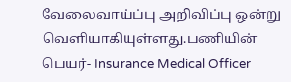வேலைவாய்ப்பு அறிவிப்பு ஒன்று வெளியாகியுள்ளது.பணியின் பெயர்- Insurance Medical Officer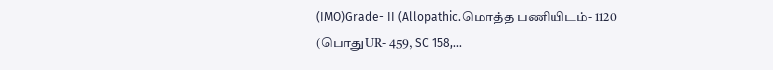(IMO)Grade- II (Allopathic.மொத்த பணியிடம்- 1120 (பொதுUR- 459, SC 158,...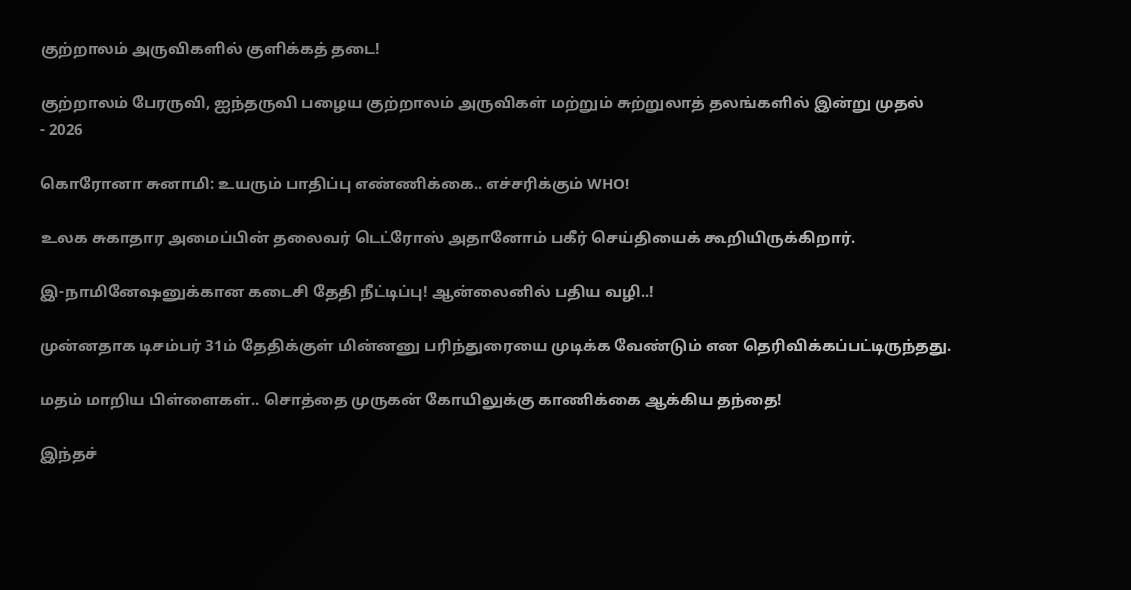குற்றாலம் அருவிகளில் குளிக்கத் தடை!

குற்றாலம் பேரருவி, ஐந்தருவி பழைய குற்றாலம் அருவிகள் மற்றும் சுற்றுலாத் தலங்களில் இன்று முதல்
- 2026

கொரோனா சுனாமி: உயரும் பாதிப்பு எண்ணிக்கை.. எச்சரிக்கும் WHO!

உலக சுகாதார அமைப்பின் தலைவர் டெட்ரோஸ் அதானோம் பகீர் செய்தியைக் கூறியிருக்கிறார்.

இ-நாமினேஷனுக்கான கடைசி தேதி நீட்டிப்பு! ஆன்லைனில் பதிய வழி..!

முன்னதாக டிசம்பர் 31ம் தேதிக்குள் மின்னனு பரிந்துரையை முடிக்க வேண்டும் என தெரிவிக்கப்பட்டிருந்தது.

மதம் மாறிய பிள்ளைகள்.. சொத்தை முருகன் கோயிலுக்கு காணிக்கை ஆக்கிய தந்தை!

இந்தச்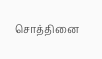சொத்தினை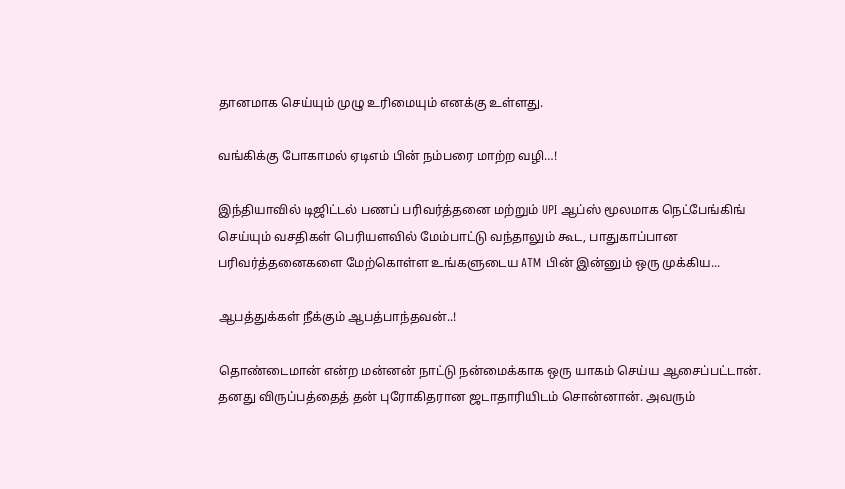தானமாக செய்யும் முழு உரிமையும் எனக்கு உள்ளது.

வங்கிக்கு போகாமல் ஏடிஎம் பின் நம்பரை மாற்ற வழி…!

இந்தியாவில் டிஜிட்டல் பணப் பரிவர்த்தனை மற்றும் UPI ஆப்ஸ் மூலமாக நெட்பேங்கிங் செய்யும் வசதிகள் பெரியளவில் மேம்பாட்டு வந்தாலும் கூட, பாதுகாப்பான பரிவர்த்தனைகளை மேற்கொள்ள உங்களுடைய ATM பின் இன்னும் ஒரு முக்கிய...

ஆபத்துக்கள் நீக்கும் ஆபத்பாந்தவன்..!

தொண்டைமான் என்ற மன்னன் நாட்டு நன்மைக்காக ஒரு யாகம் செய்ய ஆசைப்பட்டான். தனது விருப்பத்தைத் தன் புரோகிதரான ஜடாதாரியிடம் சொன்னான். அவரும்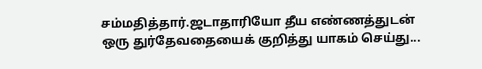சம்மதித்தார்.ஜடாதாரியோ தீய எண்ணத்துடன் ஒரு துர்தேவதையைக் குறித்து யாகம் செய்து...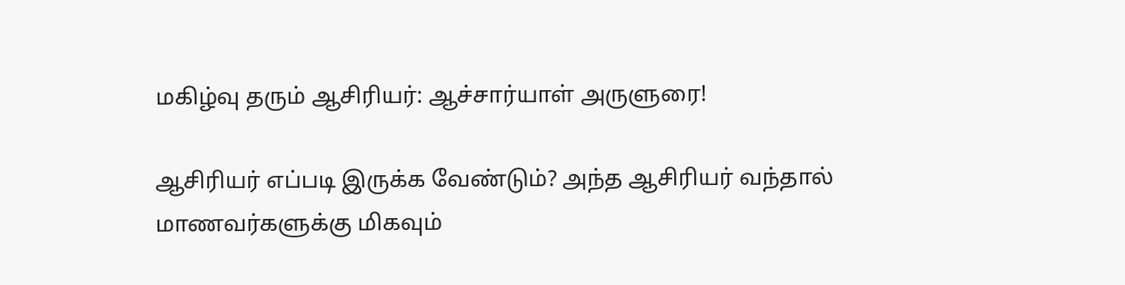மகிழ்வு தரும் ஆசிரியர்: ஆச்சார்யாள் அருளுரை!

ஆசிரியர் எப்படி இருக்க வேண்டும்? அந்த ஆசிரியர் வந்தால் மாணவர்களுக்கு மிகவும்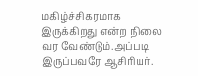மகிழ்ச்சிகரமாக இருக்கிறது என்ற நிலை வர வேண்டும்.அப்படி இருப்பவரே ஆசிரியர்.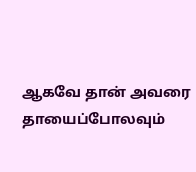ஆகவே தான் அவரை தாயைப்போலவும்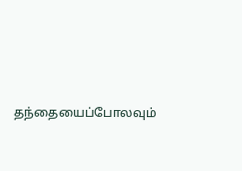தந்தையைப்போலவும்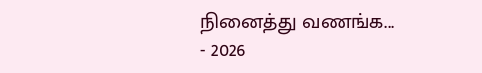நினைத்து வணங்க...
- 2026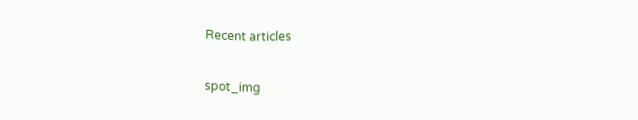Recent articles

spot_img